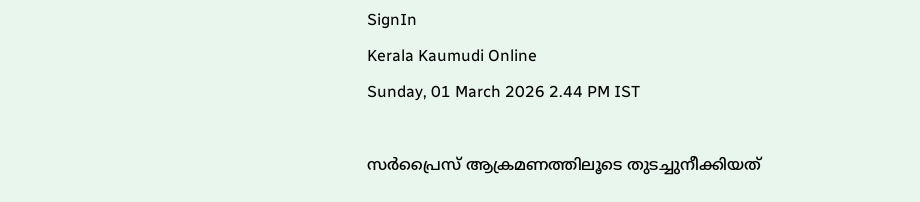SignIn
Kerala Kaumudi Online
Sunday, 01 March 2026 2.44 PM IST

സർപ്രൈസ് ആക്രമണത്തിലൂടെ തുടച്ചുനീക്കിയത്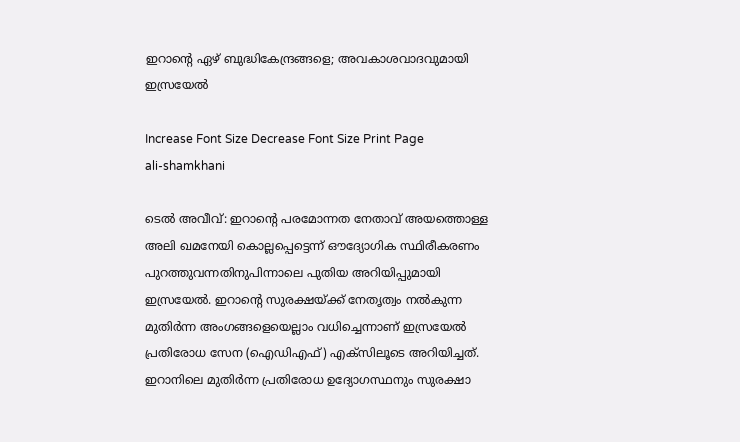ഇറാന്റെ ഏഴ് ബുദ്ധികേന്ദ്രങ്ങളെ; അവകാശവാദവുമായി ഇസ്രയേൽ

Increase Font Size Decrease Font Size Print Page
ali-shamkhani

ടെൽ അവീവ്: ഇറാന്റെ പരമോന്നത നേതാവ് അയത്തൊള്ള അലി ഖമനേയി കൊല്ലപ്പെട്ടെന്ന് ഔദ്യോഗിക സ്ഥിരീകരണം പുറത്തുവന്നതിനുപിന്നാലെ പുതിയ അറിയിപ്പുമായി ഇസ്രയേൽ. ഇറാന്റെ സുരക്ഷയ്ക്ക് നേതൃത്വം നൽകുന്ന മുതിർന്ന അംഗങ്ങളെയെല്ലാം വധിച്ചെന്നാണ് ഇസ്രയേൽ പ്രതിരോധ സേന (ഐഡിഎഫ്) എക്സിലൂടെ അറിയിച്ചത്. ഇറാനിലെ മുതിർന്ന പ്രതിരോധ ഉദ്യോഗസ്ഥനും സുരക്ഷാ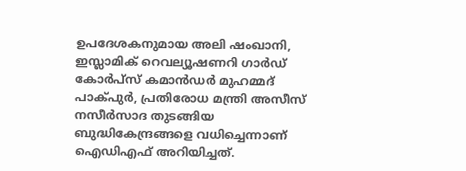ഉപദേശകനുമായ അലി ഷംഖാനി, ഇസ്ലാമിക് റെവല്യൂഷണറി ഗാർഡ് കോർപ്‌സ്‌ കമാൻഡർ മുഹമ്മദ് പാക്പുർ, പ്രതിരോധ മന്ത്രി അസീസ് നസീർസാദ തുടങ്ങിയ ബുദ്ധികേന്ദ്രങ്ങളെ വധിച്ചെന്നാണ് ഐഡിഎഫ് അറിയിച്ചത്.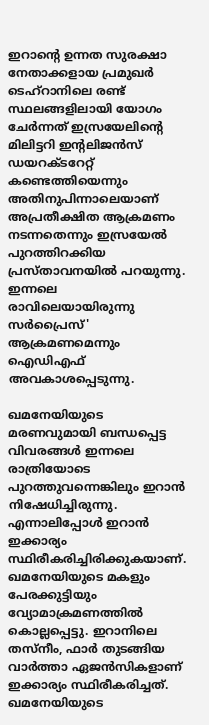ഇറാന്റെ ഉന്നത സുരക്ഷാ നേതാക്കളായ പ്രമുഖർ ടെഹ്‌റാനിലെ രണ്ട് സ്ഥലങ്ങളിലായി യോഗം ചേർന്നത് ഇസ്രയേലിന്റെ മിലിട്ടറി ഇന്റലിജൻസ് ഡയറക്ടറേറ്റ് കണ്ടെത്തിയെന്നും അതിനുപിന്നാലെയാണ് അപ്രതീക്ഷിത ആക്രമണം നടന്നതെന്നും ഇസ്രയേൽ പുറത്തിറക്കിയ പ്രസ്താവനയിൽ പറയുന്നു. ഇന്നലെ രാവിലെയായിരുന്നു സർപ്രൈസ്' ആക്രമണമെന്നും ഐഡിഎഫ് അവകാശപ്പെടുന്നു.

ഖമനേയിയുടെ മരണവുമായി ബന്ധപ്പെട്ട വിവരങ്ങൾ ഇന്നലെ രാത്രിയോടെ പുറത്തുവന്നെങ്കിലും ഇറാൻ നിഷേധിച്ചിരുന്നു. എന്നാലിപ്പോൾ ഇറാൻ ഇക്കാര്യം സ്ഥിരീകരിച്ചിരിക്കുകയാണ്. ഖമനേയിയുടെ മകളും പേരക്കുട്ടിയും വ്യോമാക്രമണത്തിൽ കൊല്ലപ്പെട്ടു. ഇറാനിലെ തസ്നീം, ഫാര്‍ തുടങ്ങിയ വാര്‍ത്താ ഏജന്‍സികളാണ് ഇക്കാര്യം സ്ഥിരീകരിച്ചത്. ഖമനേയിയുടെ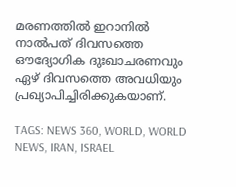മരണത്തിൽ ഇറാനിൽ നാൽപത് ദിവസത്തെ ഔദ്യോഗിക ദുഃഖാചരണവും ഏഴ് ദിവസത്തെ അവധിയും പ്രഖ്യാപിച്ചിരിക്കുകയാണ്.

TAGS: NEWS 360, WORLD, WORLD NEWS, IRAN, ISRAEL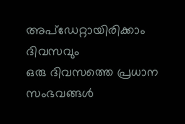അപ്ഡേറ്റായിരിക്കാം ദിവസവും
ഒരു ദിവസത്തെ പ്രധാന സംഭവങ്ങൾ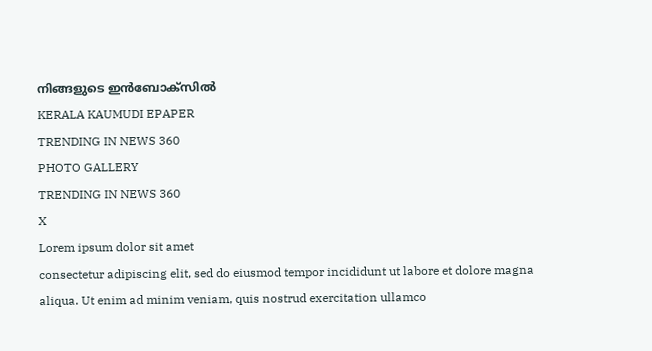നിങ്ങളുടെ ഇൻബോക്സിൽ
KERALA KAUMUDI EPAPER
TRENDING IN NEWS 360
PHOTO GALLERY
TRENDING IN NEWS 360
X
Lorem ipsum dolor sit amet
consectetur adipiscing elit, sed do eiusmod tempor incididunt ut labore et dolore magna aliqua. Ut enim ad minim veniam, quis nostrud exercitation ullamco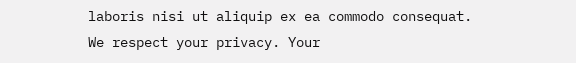laboris nisi ut aliquip ex ea commodo consequat.
We respect your privacy. Your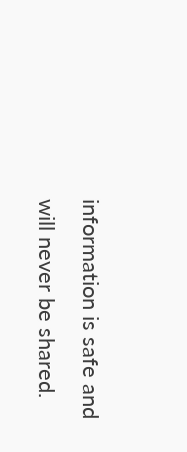information is safe and will never be shared.